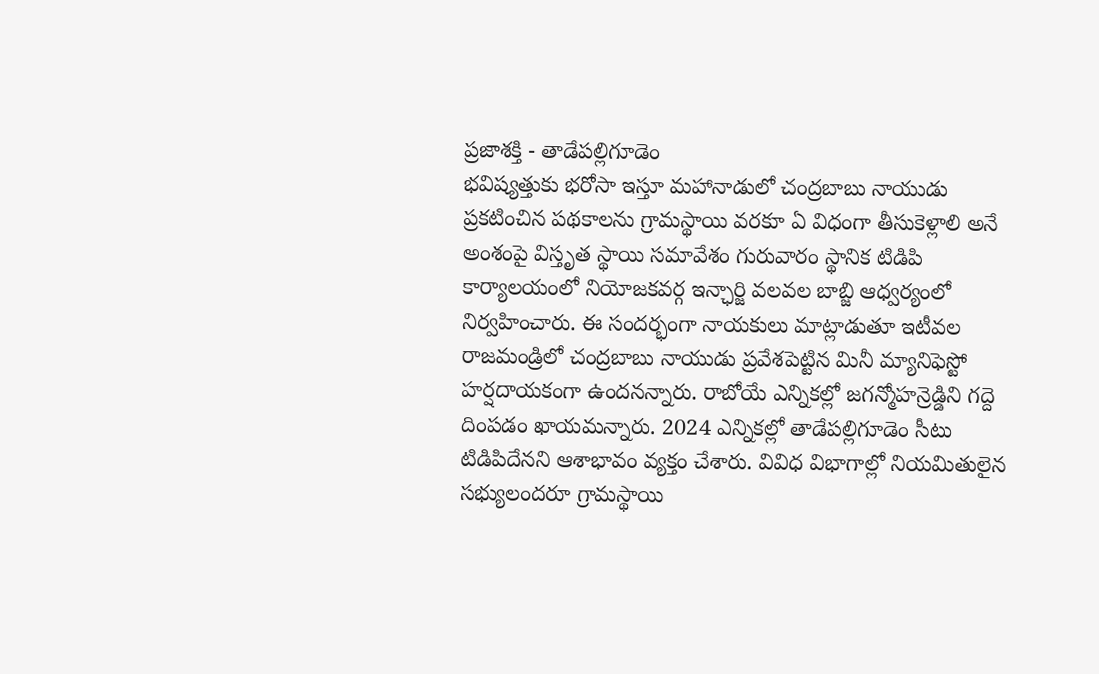ప్రజాశక్తి - తాడేపల్లిగూడెం
భవిష్యత్తుకు భరోసా ఇస్తూ మహానాడులో చంద్రబాబు నాయుడు ప్రకటించిన పథకాలను గ్రామస్థాయి వరకూ ఏ విధంగా తీసుకెళ్లాలి అనే అంశంపై విస్తృత స్థాయి సమావేశం గురువారం స్థానిక టిడిపి కార్యాలయంలో నియోజకవర్గ ఇన్ఛార్జి వలవల బాబ్జి ఆధ్వర్యంలో నిర్వహించారు. ఈ సందర్భంగా నాయకులు మాట్లాడుతూ ఇటీవల రాజమండ్రిలో చంద్రబాబు నాయుడు ప్రవేశపెట్టిన మినీ మ్యానిఫెస్టో హర్షదాయకంగా ఉందనన్నారు. రాబోయే ఎన్నికల్లో జగన్మోహన్రెడ్డిని గద్దె దింపడం ఖాయమన్నారు. 2024 ఎన్నికల్లో తాడేపల్లిగూడెం సీటు టిడిపిదేనని ఆశాభావం వ్యక్తం చేశారు. వివిధ విభాగాల్లో నియమితులైన సభ్యులందరూ గ్రామస్థాయి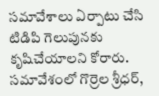సమావేశాలు ఏర్పాటు చేసి టిడిపి గెలుపునకు కృషిచేయాలని కోరారు. సమావేశంలో గొర్రెల శ్రీధర్,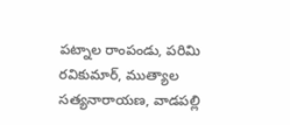పట్నాల రాంపండు, పరిమి రవికుమార్, ముత్యాల సత్యనారాయణ, వాడపల్లి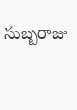సుబ్బరాజు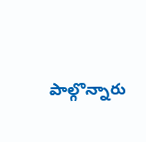పాల్గొన్నారు